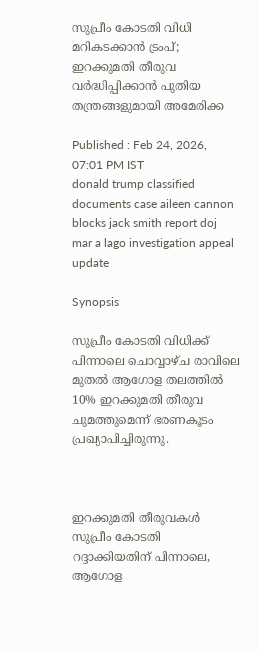സുപ്രീം കോടതി വിധി മറികടക്കാന്‍ ട്രംപ്; ഇറക്കുമതി തീരുവ വര്‍ദ്ധിപ്പിക്കാന്‍ പുതിയ തന്ത്രങ്ങളുമായി അമേരിക്ക

Published : Feb 24, 2026, 07:01 PM IST
donald trump classified documents case aileen cannon blocks jack smith report doj mar a lago investigation appeal update

Synopsis

സുപ്രീം കോടതി വിധിക്ക് പിന്നാലെ ചൊവ്വാഴ്ച രാവിലെ മുതല്‍ ആഗോള തലത്തില്‍ 10% ഇറക്കുമതി തീരുവ ചുമത്തുമെന്ന് ഭരണകൂടം പ്രഖ്യാപിച്ചിരുന്നു.



ഇറക്കുമതി തീരുവകള്‍ സുപ്രീം കോടതി റദ്ദാക്കിയതിന് പിന്നാലെ, ആഗോള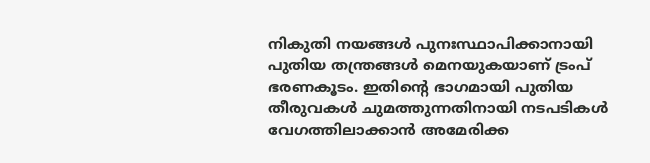നികുതി നയങ്ങള്‍ പുനഃസ്ഥാപിക്കാനായി പുതിയ തന്ത്രങ്ങള്‍ മെനയുകയാണ് ട്രംപ് ഭരണകൂടം. ഇതിന്റെ ഭാഗമായി പുതിയ തീരുവകള്‍ ചുമത്തുന്നതിനായി നടപടികള്‍ വേഗത്തിലാക്കാന്‍ അമേരിക്ക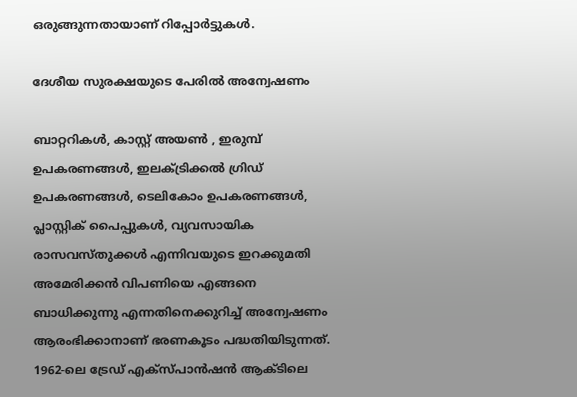ഒരുങ്ങുന്നതായാണ് റിപ്പോര്‍ട്ടുകള്‍.

ദേശീയ സുരക്ഷയുടെ പേരില്‍ അന്വേഷണം

ബാറ്ററികള്‍, കാസ്റ്റ് അയണ്‍ , ഇരുമ്പ് ഉപകരണങ്ങള്‍, ഇലക്ട്രിക്കല്‍ ഗ്രിഡ് ഉപകരണങ്ങള്‍, ടെലികോം ഉപകരണങ്ങള്‍, പ്ലാസ്റ്റിക് പൈപ്പുകള്‍, വ്യവസായിക രാസവസ്തുക്കള്‍ എന്നിവയുടെ ഇറക്കുമതി അമേരിക്കന്‍ വിപണിയെ എങ്ങനെ ബാധിക്കുന്നു എന്നതിനെക്കുറിച്ച് അന്വേഷണം ആരംഭിക്കാനാണ് ഭരണകൂടം പദ്ധതിയിടുന്നത്. 1962-ലെ ട്രേഡ് എക്‌സ്പാന്‍ഷന്‍ ആക്ടിലെ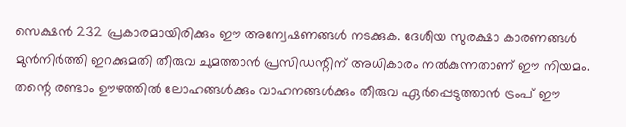സെക്ഷന്‍ 232 പ്രകാരമായിരിക്കും ഈ അന്വേഷണങ്ങള്‍ നടക്കുക. ദേശീയ സുരക്ഷാ കാരണങ്ങള്‍ മുന്‍നിര്‍ത്തി ഇറക്കുമതി തീരുവ ചുമത്താന്‍ പ്രസിഡന്റിന് അധികാരം നല്‍കുന്നതാണ് ഈ നിയമം. തന്റെ രണ്ടാം ഊഴത്തില്‍ ലോഹങ്ങള്‍ക്കും വാഹനങ്ങള്‍ക്കും തീരുവ ഏര്‍പ്പെടുത്താന്‍ ട്രംപ് ഈ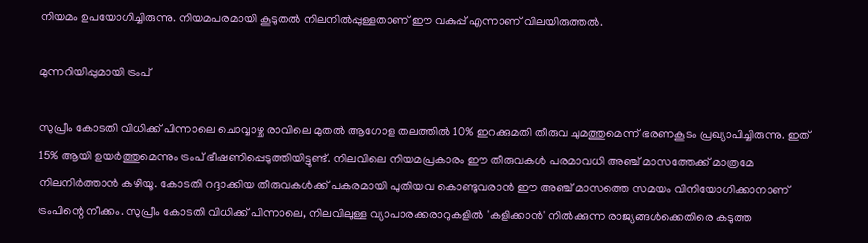നിയമം ഉപയോഗിച്ചിരുന്നു. നിയമപരമായി കൂടുതല്‍ നിലനില്‍പ്പുള്ളതാണ് ഈ വകുപ്പ് എന്നാണ് വിലയിരുത്തല്‍.

മുന്നറിയിപ്പുമായി ട്രംപ്

സുപ്രീം കോടതി വിധിക്ക് പിന്നാലെ ചൊവ്വാഴ്ച രാവിലെ മുതല്‍ ആഗോള തലത്തില്‍ 10% ഇറക്കുമതി തീരുവ ചുമത്തുമെന്ന് ഭരണകൂടം പ്രഖ്യാപിച്ചിരുന്നു. ഇത് 15% ആയി ഉയര്‍ത്തുമെന്നും ട്രംപ് ഭീഷണിപ്പെടുത്തിയിട്ടുണ്ട്. നിലവിലെ നിയമപ്രകാരം ഈ തീരുവകള്‍ പരമാവധി അഞ്ച് മാസത്തേക്ക് മാത്രമേ നിലനിര്‍ത്താന്‍ കഴിയൂ. കോടതി റദ്ദാക്കിയ തീരുവകള്‍ക്ക് പകരമായി പുതിയവ കൊണ്ടുവരാന്‍ ഈ അഞ്ച് മാസത്തെ സമയം വിനിയോഗിക്കാനാണ് ട്രംപിന്റെ നീക്കം. സുപ്രീം കോടതി വിധിക്ക് പിന്നാലെ, നിലവിലുള്ള വ്യാപാരക്കരാറുകളില്‍ 'കളിക്കാന്‍' നില്‍ക്കുന്ന രാജ്യങ്ങള്‍ക്കെതിരെ കടുത്ത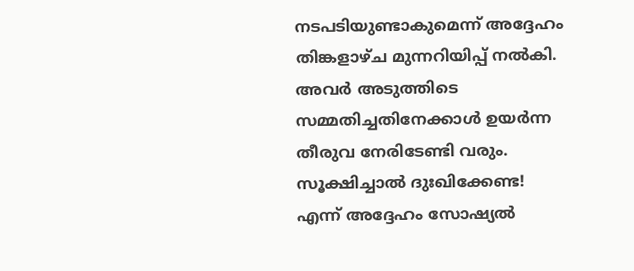നടപടിയുണ്ടാകുമെന്ന് അദ്ദേഹം തിങ്കളാഴ്ച മുന്നറിയിപ്പ് നല്‍കി. അവര്‍ അടുത്തിടെ സമ്മതിച്ചതിനേക്കാള്‍ ഉയര്‍ന്ന തീരുവ നേരിടേണ്ടി വരും. സൂക്ഷിച്ചാല്‍ ദുഃഖിക്കേണ്ട! എന്ന് അദ്ദേഹം സോഷ്യല്‍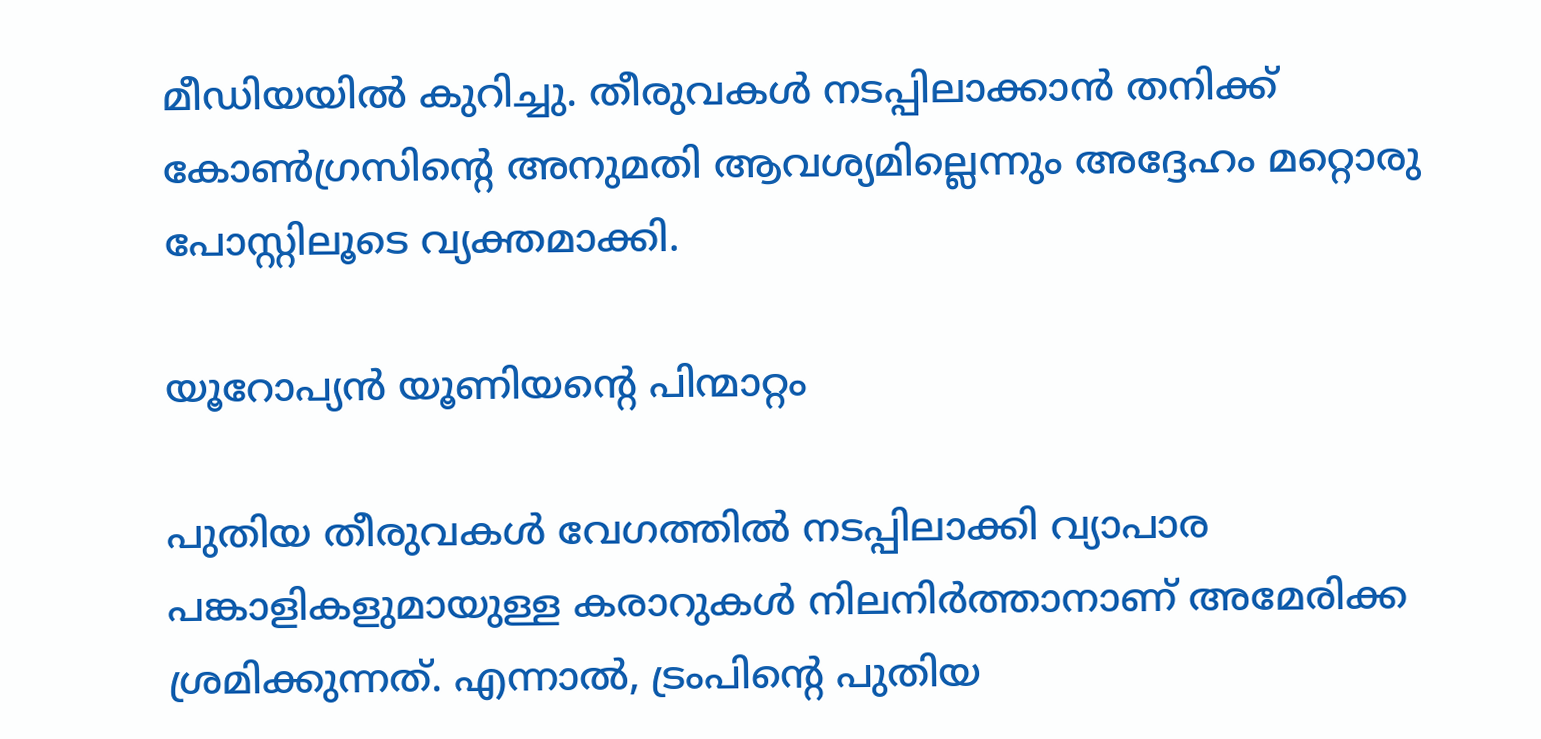മീഡിയയില്‍ കുറിച്ചു. തീരുവകള്‍ നടപ്പിലാക്കാന്‍ തനിക്ക് കോണ്‍ഗ്രസിന്റെ അനുമതി ആവശ്യമില്ലെന്നും അദ്ദേഹം മറ്റൊരു പോസ്റ്റിലൂടെ വ്യക്തമാക്കി.

യൂറോപ്യന്‍ യൂണിയന്റെ പിന്മാറ്റം

പുതിയ തീരുവകള്‍ വേഗത്തില്‍ നടപ്പിലാക്കി വ്യാപാര പങ്കാളികളുമായുള്ള കരാറുകള്‍ നിലനിര്‍ത്താനാണ് അമേരിക്ക ശ്രമിക്കുന്നത്. എന്നാല്‍, ട്രംപിന്റെ പുതിയ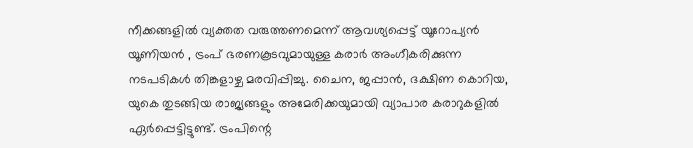നീക്കങ്ങളില്‍ വ്യക്തത വരുത്തണമെന്ന് ആവശ്യപ്പെട്ട് യൂറോപ്യന്‍ യൂണിയന്‍ , ട്രംപ് ഭരണകൂടവുമായുള്ള കരാര്‍ അംഗീകരിക്കുന്ന നടപടികള്‍ തിങ്കളാഴ്ച മരവിപ്പിച്ചു. ചൈന, ജപ്പാന്‍, ദക്ഷിണ കൊറിയ, യുകെ തുടങ്ങിയ രാജ്യങ്ങളും അമേരിക്കയുമായി വ്യാപാര കരാറുകളില്‍ ഏര്‍പ്പെട്ടിട്ടുണ്ട്. ട്രംപിന്റെ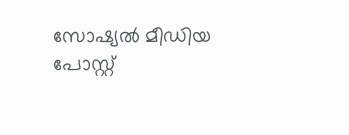സോഷ്യല്‍ മീഡിയ പോസ്റ്റ്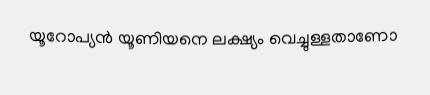യൂറോപ്യന്‍ യൂണിയനെ ലക്ഷ്യം വെച്ചുള്ളതാണോ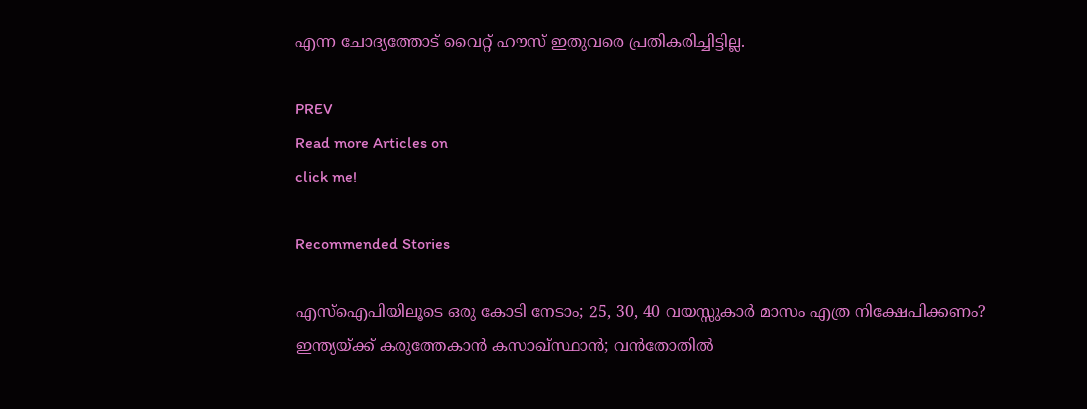എന്ന ചോദ്യത്തോട് വൈറ്റ് ഹൗസ് ഇതുവരെ പ്രതികരിച്ചിട്ടില്ല.

PREV
Read more Articles on
click me!

Recommended Stories

എസ്ഐപിയിലൂടെ ഒരു കോടി നേടാം; 25, 30, 40 വയസ്സുകാര്‍ മാസം എത്ര നിക്ഷേപിക്കണം?
ഇന്ത്യയ്ക്ക് കരുത്തേകാന്‍ കസാഖ്സ്ഥാന്‍; വന്‍തോതില്‍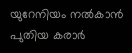യുറേനിയം നല്‍കാന്‍ പുതിയ കരാര്‍